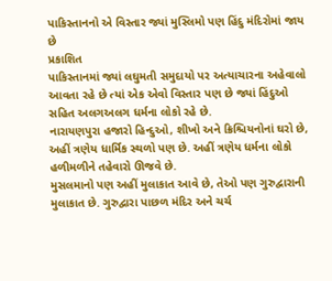પાકિસ્તાનનો એ વિસ્તાર જ્યાં મુસ્લિમો પણ હિંદુ મંદિરોમાં જાય છે
પ્રકાશિત
પાકિસ્તાનમાં જ્યાં લઘુમતી સમુદાયો પર અત્યાચારના અહેવાલો આવતા રહે છે ત્યાં એક એવો વિસ્તાર પણ છે જ્યાં હિંદુઓ સહિત અલગઅલગ ધર્મના લોકો રહે છે.
નારાયણપુરા હજારો હિન્દુઓ, શીખો અને ક્રિશ્ચિયનોનાં ઘરો છે, અહીં ત્રણેય ધાર્મિક સ્થળો પણ છે. અહીં ત્રણેય ધર્મના લોકો હળીમળીને તહેવારો ઊજવે છે.
મુસલમાનો પણ અહીં મુલાકાત આવે છે, તેઓ પણ ગુરુદ્વારાની મુલાકાત છે. ગુરુદ્વારા પાછળ મંદિર અને ચર્ચ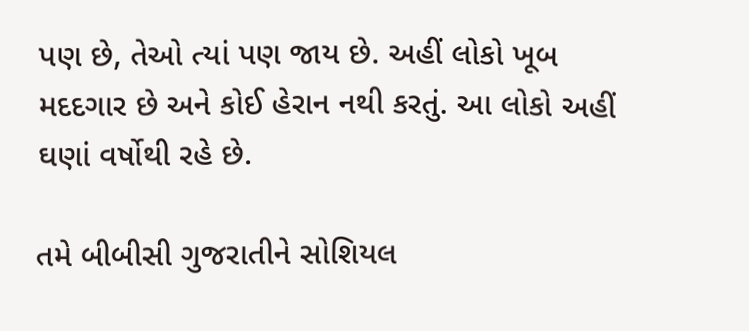પણ છે, તેઓ ત્યાં પણ જાય છે. અહીં લોકો ખૂબ મદદગાર છે અને કોઈ હેરાન નથી કરતું. આ લોકો અહીં ઘણાં વર્ષોથી રહે છે.

તમે બીબીસી ગુજરાતીને સોશિયલ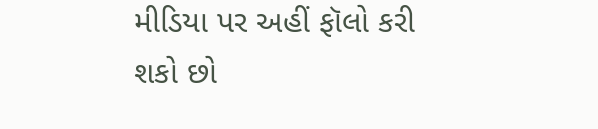મીડિયા પર અહીં ફૉલો કરી શકો છો